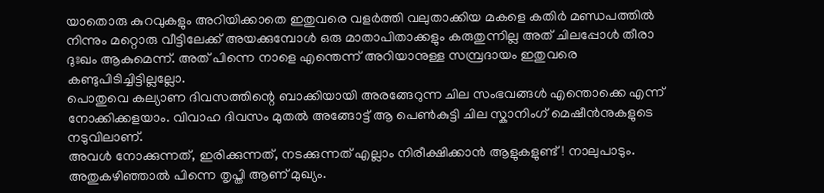യാതൊരു കുറവുകളും അറിയിക്കാതെ ഇതുവരെ വളർത്തി വലുതാക്കിയ മകളെ കതിർ മണ്ഡപത്തിൽ നിന്നും മറ്റൊരു വീട്ടിലേക്ക് അയക്കുമ്പോൾ ഒരു മാതാപിതാക്കളും കരുതുന്നില്ല അത് ചിലപ്പോൾ തീരാ ദുഃഖം ആകുമെന്ന്. അത് പിന്നെ നാളെ എന്തെന്ന് അറിയാനുള്ള സമ്പ്രദായം ഇതുവരെ കണ്ടുപിടിച്ചിട്ടില്ലല്ലോ.
പൊതുവെ കല്യാണ ദിവസത്തിന്റെ ബാക്കിയായി അരങ്ങേറുന്ന ചില സംഭവങ്ങൾ എന്തൊക്കെ എന്ന് നോക്കിക്കളയാം. വിവാഹ ദിവസം മുതൽ അങ്ങോട്ട് ആ പെൺകുട്ടി ചില സ്കാനിംഗ് മെഷീൻനുകളുടെ നടുവിലാണ്.
അവൾ നോക്കുന്നത്, ഇരിക്കുന്നത്, നടക്കുന്നത് എല്ലാം നിരീക്ഷിക്കാൻ ആളുകളുണ്ട്! നാലുപാടും. അതുകഴിഞ്ഞാൽ പിന്നെ തൃപ്തി ആണ് മുഖ്യം.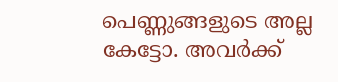പെണ്ണുങ്ങളുടെ അല്ല കേട്ടോ. അവർക്ക്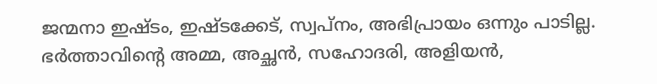ജന്മനാ ഇഷ്ടം, ഇഷ്ടക്കേട്, സ്വപ്നം, അഭിപ്രായം ഒന്നും പാടില്ല.
ഭർത്താവിന്റെ അമ്മ, അച്ഛൻ, സഹോദരി, അളിയൻ,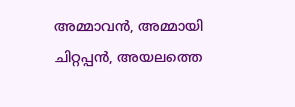അമ്മാവൻ, അമ്മായി ചിറ്റപ്പൻ, അയലത്തെ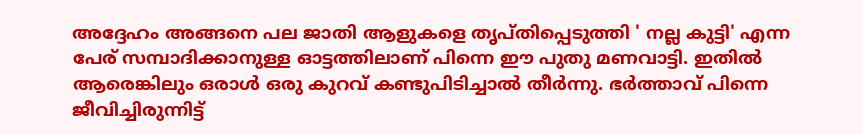അദ്ദേഹം അങ്ങനെ പല ജാതി ആളുകളെ തൃപ്തിപ്പെടുത്തി ' നല്ല കുട്ടി' എന്ന പേര് സമ്പാദിക്കാനുള്ള ഓട്ടത്തിലാണ് പിന്നെ ഈ പുതു മണവാട്ടി. ഇതിൽ ആരെങ്കിലും ഒരാൾ ഒരു കുറവ് കണ്ടുപിടിച്ചാൽ തീർന്നു. ഭർത്താവ് പിന്നെ ജീവിച്ചിരുന്നിട്ട്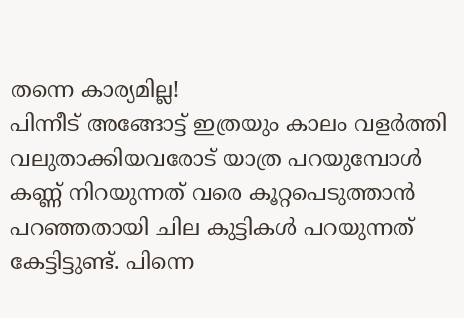തന്നെ കാര്യമില്ല!
പിന്നീട് അങ്ങോട്ട് ഇത്രയും കാലം വളർത്തി വലുതാക്കിയവരോട് യാത്ര പറയുമ്പോൾ കണ്ണ് നിറയുന്നത് വരെ കൂറ്റപെടുത്താൻ പറഞ്ഞതായി ചില കുട്ടികൾ പറയുന്നത് കേട്ടിട്ടുണ്ട്. പിന്നെ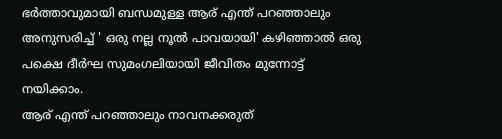ഭർത്താവുമായി ബന്ധമുള്ള ആര് എന്ത് പറഞ്ഞാലും അനുസരിച്ച് ' ഒരു നല്ല നൂൽ പാവയായി' കഴിഞ്ഞാൽ ഒരു പക്ഷെ ദീർഘ സുമംഗലിയായി ജീവിതം മുന്നോട്ട് നയിക്കാം.
ആര് എന്ത് പറഞ്ഞാലും നാവനക്കരുത്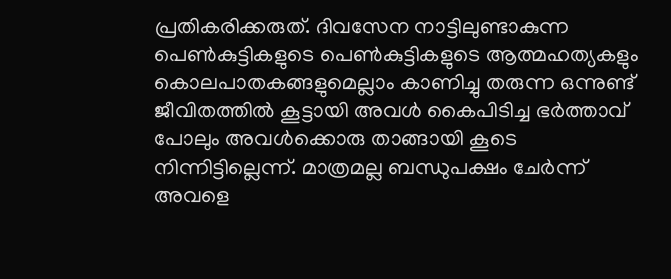പ്രതികരിക്കരുത്. ദിവസേന നാട്ടിലുണ്ടാകുന്ന പെൺകുട്ടികളുടെ പെൺകുട്ടികളുടെ ആത്മഹത്യകളും കൊലപാതകങ്ങളുമെല്ലാം കാണിച്ചു തരുന്ന ഒന്നുണ്ട് ജീവിതത്തിൽ കൂട്ടായി അവൾ കൈപിടിച്ച ഭർത്താവ് പോലും അവൾക്കൊരു താങ്ങായി കൂടെ നിന്നിട്ടില്ലെന്ന്. മാത്രമല്ല ബന്ധുപക്ഷം ചേർന്ന് അവളെ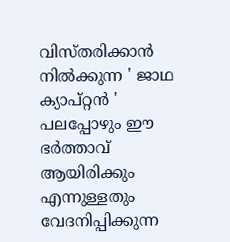വിസ്തരിക്കാൻ നിൽക്കുന്ന ' ജാഥ ക്യാപ്റ്റൻ ' പലപ്പോഴും ഈ ഭർത്താവ് ആയിരിക്കും എന്നുള്ളതും വേദനിപ്പിക്കുന്ന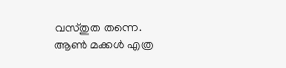വസ്തുത തന്നെ.
ആൺ മക്കൾ എത്ര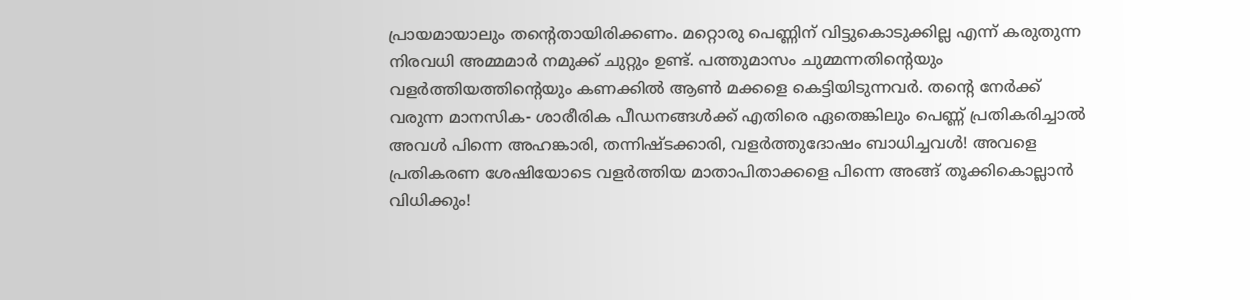പ്രായമായാലും തന്റെതായിരിക്കണം. മറ്റൊരു പെണ്ണിന് വിട്ടുകൊടുക്കില്ല എന്ന് കരുതുന്ന നിരവധി അമ്മമാർ നമുക്ക് ചുറ്റും ഉണ്ട്. പത്തുമാസം ചുമ്മന്നതിന്റെയും വളർത്തിയത്തിന്റെയും കണക്കിൽ ആൺ മക്കളെ കെട്ടിയിടുന്നവർ. തന്റെ നേർക്ക് വരുന്ന മാനസിക- ശാരീരിക പീഡനങ്ങൾക്ക് എതിരെ ഏതെങ്കിലും പെണ്ണ് പ്രതികരിച്ചാൽ അവൾ പിന്നെ അഹങ്കാരി, തന്നിഷ്ടക്കാരി, വളർത്തുദോഷം ബാധിച്ചവൾ! അവളെ പ്രതികരണ ശേഷിയോടെ വളർത്തിയ മാതാപിതാക്കളെ പിന്നെ അങ്ങ് തൂക്കികൊല്ലാൻ വിധിക്കും!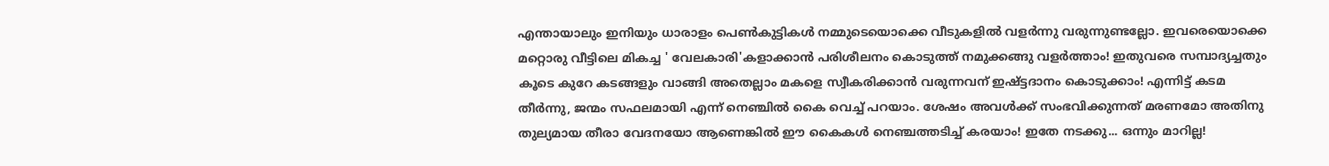എന്തായാലും ഇനിയും ധാരാളം പെൺകുട്ടികൾ നമ്മുടെയൊക്കെ വീടുകളിൽ വളർന്നു വരുന്നുണ്ടല്ലോ. ഇവരെയൊക്കെ മറ്റൊരു വീട്ടിലെ മികച്ച ' വേലകാരി'കളാക്കാൻ പരിശീലനം കൊടുത്ത് നമുക്കങ്ങു വളർത്താം! ഇതുവരെ സമ്പാദ്യച്ചതും കൂടെ കുറേ കടങ്ങളും വാങ്ങി അതെല്ലാം മകളെ സ്വീകരിക്കാൻ വരുന്നവന് ഇഷ്ട്ടദാനം കൊടുക്കാം! എന്നിട്ട് കടമ തീർന്നു, ജന്മം സഫലമായി എന്ന് നെഞ്ചിൽ കൈ വെച്ച് പറയാം. ശേഷം അവൾക്ക് സംഭവിക്കുന്നത് മരണമോ അതിനു തുല്യമായ തീരാ വേദനയോ ആണെങ്കിൽ ഈ കൈകൾ നെഞ്ചത്തടിച്ച് കരയാം! ഇതേ നടക്കു... ഒന്നും മാറില്ല!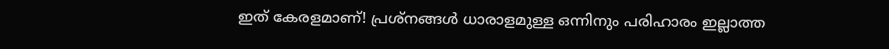ഇത് കേരളമാണ്! പ്രശ്നങ്ങൾ ധാരാളമുള്ള ഒന്നിനും പരിഹാരം ഇല്ലാത്ത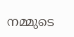നമ്മുടെ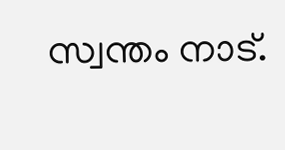സ്വന്തം നാട്.